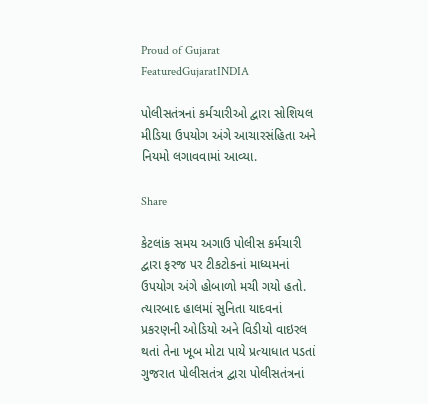Proud of Gujarat
FeaturedGujaratINDIA

પોલીસતંત્રનાં કર્મચારીઓ દ્વારા સોશિયલ મીડિયા ઉપયોગ અંગે આચારસંહિતા અને નિયમો લગાવવામાં આવ્યા.

Share

કેટલાંક સમય અગાઉ પોલીસ કર્મચારી દ્વારા ફરજ પર ટીકટોકનાં માધ્યમનાં ઉપયોગ અંગે હોબાળો મચી ગયો હતો. ત્યારબાદ હાલમાં સુનિતા યાદવનાં પ્રકરણની ઓડિયો અને વિડીયો વાઇરલ થતાં તેના ખૂબ મોટા પાયે પ્રત્યાધાત પડતાં ગુજરાત પોલીસતંત્ર દ્વારા પોલીસતંત્રનાં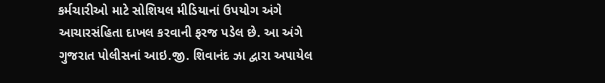કર્મચારીઓ માટે સોશિયલ મીડિયાનાં ઉપયોગ અંગે આચારસંહિતા દાખલ કરવાની ફરજ પડેલ છે. આ અંગે ગુજરાત પોલીસનાં આઇ.જી. શિવાનંદ ઝા દ્વારા અપાયેલ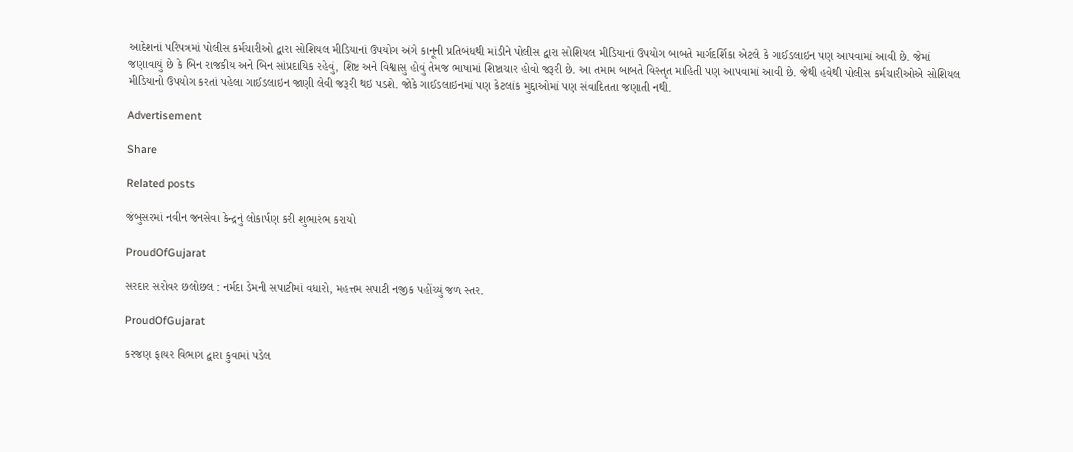આદેશનાં પરિપત્રમાં પોલીસ કર્મચારીઓ દ્વારા સોશિયલ મીડિયાનાં ઉપયોગ અંગે કાનૂની પ્રતિબંધથી માંડીને પોલીસ દ્વારા સોશિયલ મીડિયાનાં ઉપયોગ બાબતે માર્ગદર્શિકા એટલે કે ગાઈડલાઇન પણ આપવામાં આવી છે. જેમાં જણાવાયું છે કે બિન રાજકીય અને બિન સાંપ્રદાયિક રહેવું, શિષ્ટ અને વિશ્વાસુ હોવું તેમજ ભાષામાં શિષ્ટાચાર હોવો જરૂરી છે. આ તમામ બાબતે વિસ્તૃત માહિતી પણ આપવામાં આવી છે. જેથી હવેથી પોલીસ કર્મચારીઓએ સોશિયલ મીડિયાનો ઉપયોગ કરતાં પહેલા ગાઈડલાઇન જાણી લેવી જરૂરી થઇ પડશે. જોકે ગાઈડલાઇનમાં પણ કેટલાંક મુદ્દાઓમાં પણ સંવાદિતતા જણાતી નથી.

Advertisement

Share

Related posts

જંબુસરમાં નવીન જનસેવા કેન્દ્રનું લોકાર્પણ કરી શુભારંભ કરાયો

ProudOfGujarat

સરદાર સરોવર છલોછલ : નર્મદા ડેમની સપાટીમાં વધારો, મહત્તમ સપાટી નજીક પહોંચ્યું જળ સ્તર.

ProudOfGujarat

કરજણ ફાયર વિભાગ દ્વારા કુવામાં પડેલ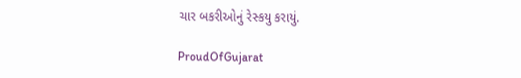ચાર બકરીઓનું રેસ્કયુ કરાયું.

ProudOfGujarat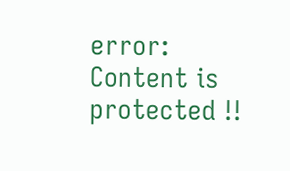error: Content is protected !!